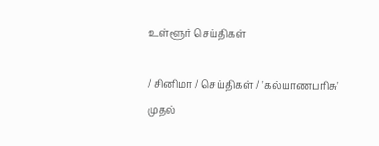உள்ளூர் செய்திகள்

/ சினிமா / செய்திகள் / 'கல்யாணபரிசு' முதல்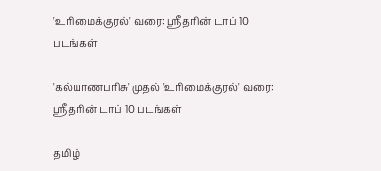'உரிமைக்குரல்' வரை: ஸ்ரீதரின் டாப் 10 படங்கள்

'கல்யாணபரிசு' முதல் 'உரிமைக்குரல்' வரை: ஸ்ரீதரின் டாப் 10 படங்கள்

தமிழ்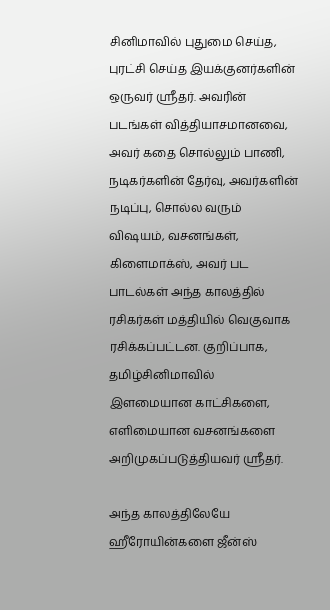சினிமாவில் புதுமை செய்த, புரட்சி செய்த இயக்குனர்களின் ஒருவர் ஸ்ரீதர். அவரின் படங்கள் வித்தியாசமானவை, அவர் கதை சொல்லும் பாணி, நடிகர்களின் தேர்வு, அவர்களின் நடிப்பு, சொல்ல வரும் விஷயம், வசனங்கள், கிளைமாக்ஸ், அவர் பட பாடல்கள் அந்த காலத்தில் ரசிகர்கள் மத்தியில் வெகுவாக ரசிக்கப்பட்டன. குறிப்பாக, தமிழ்சினிமாவில் இளமையான காட்சிகளை, எளிமையான வசனங்களை அறிமுகப்படுத்தியவர் ஸ்ரீதர்.

அந்த காலத்திலேயே ஹீரோயின்களை ஜீன்ஸ்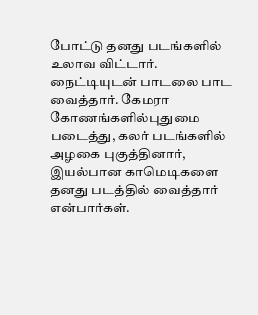போட்டு தனது படங்களில் உலாவ விட்டார். நைட்டியுடன் பாடலை பாட வைத்தார். கேமரா கோணங்களில்புதுமை படைத்து, கலர் படங்களில் அழகை புகுத்தினார், இயல்பான காமெடிகளை தனது படத்தில் வைத்தார் என்பார்கள்.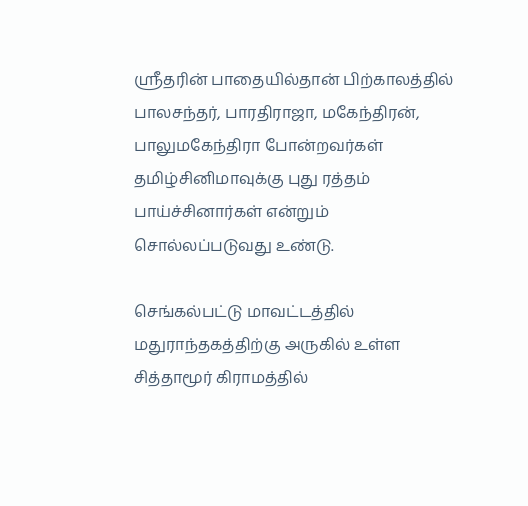ஸ்ரீதரின் பாதையில்தான் பிற்காலத்தில் பாலசந்தர், பாரதிராஜா, மகேந்திரன், பாலுமகேந்திரா போன்றவர்கள் தமிழ்சினிமாவுக்கு புது ரத்தம் பாய்ச்சினார்கள் என்றும் சொல்லப்படுவது உண்டு.

செங்கல்பட்டு மாவட்டத்தில் மதுராந்தகத்திற்கு அருகில் உள்ள சித்தாமூர் கிராமத்தில்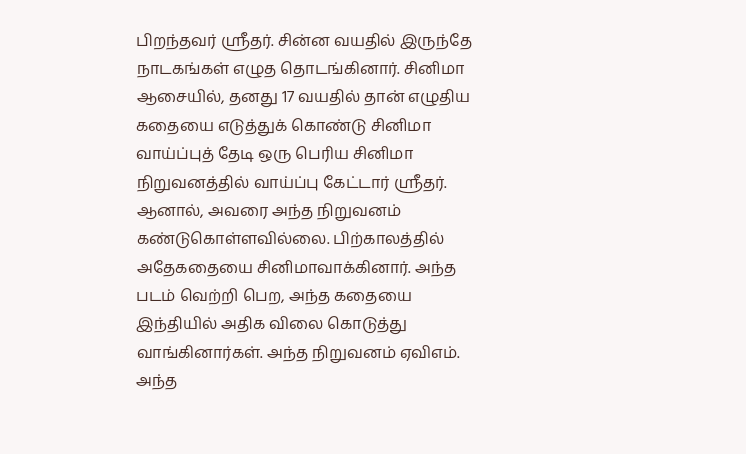பிறந்தவர் ஸ்ரீதர். சின்ன வயதில் இருந்தே நாடகங்கள் எழுத தொடங்கினார். சினிமா ஆசையில், தனது 17 வயதில் தான் எழுதிய கதையை எடுத்துக் கொண்டு சினிமா வாய்ப்புத் தேடி ஒரு பெரிய சினிமா நிறுவனத்தில் வாய்ப்பு கேட்டார் ஸ்ரீதர். ஆனால், அவரை அந்த நிறுவனம் கண்டுகொள்ளவில்லை. பிற்காலத்தில் அதேகதையை சினிமாவாக்கினார். அந்த படம் வெற்றி பெற, அந்த கதையை இந்தியில் அதிக விலை கொடுத்து வாங்கினார்கள். அந்த நிறுவனம் ஏவிஎம். அந்த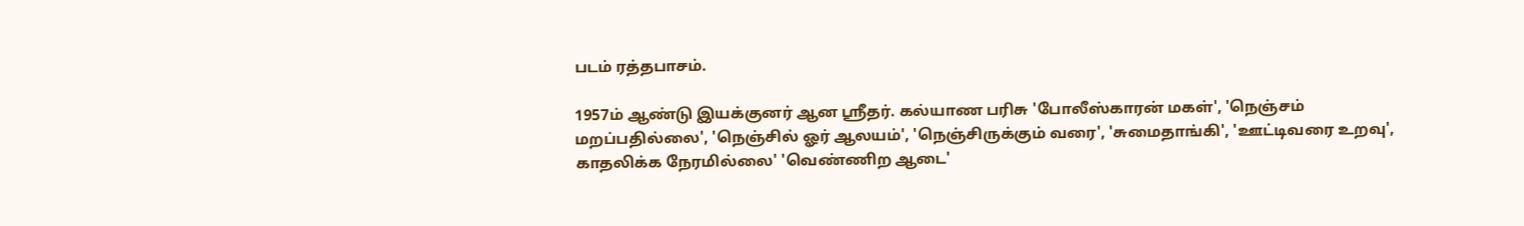படம் ரத்தபாசம்.

1957ம் ஆண்டு இயக்குனர் ஆன ஸ்ரீதர். கல்யாண பரிசு 'போலீஸ்காரன் மகள்', 'நெஞ்சம் மறப்பதில்லை', 'நெஞ்சில் ஓர் ஆலயம்', 'நெஞ்சிருக்‍கும் வரை', 'சுமைதாங்கி', 'ஊட்டிவரை உறவு', காதலிக்‍க நேரமில்லை' 'வெண்ணிற ஆடை'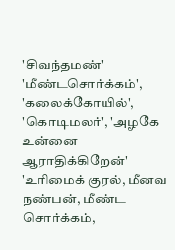'சிவந்தமண்' 'மீண்டசொர்க்‍கம்', 'கலைக்‍கோயில்', 'கொடிமலர்', 'அழகே உன்னை ஆராதிக்‍கிறேன்' 'உரிமைக் குரல், மீனவ நண்பன், மீண்ட சொர்க்கம்,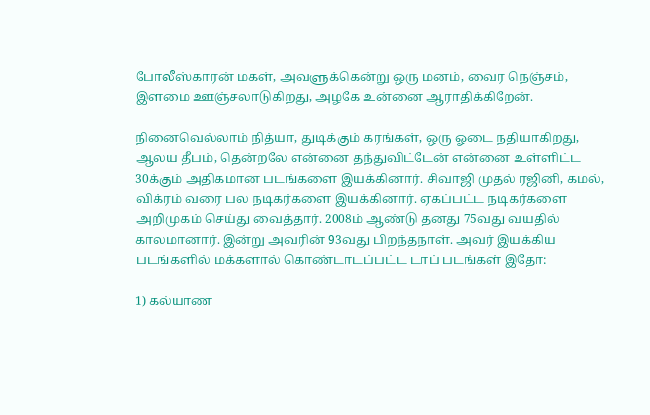போலீஸ்காரன் மகள், அவளுக்கென்று ஒரு மனம், வைர நெஞ்சம், இளமை ஊஞ்சலாடுகிறது, அழகே உன்னை ஆராதிக்கிறேன்.

நினைவெல்லாம் நித்யா, துடிக்கும் கரங்கள், ஒரு ஓடை நதியாகிறது, ஆலய தீபம், தென்றலே என்னை தந்துவிட்டேன் என்னை உள்ளிட்ட 30க்கும் அதிகமான படங்களை இயக்கினார். சிவாஜி முதல் ரஜினி, கமல், விக்ரம் வரை பல நடிகர்களை இயக்கினார். ஏகப்பட்ட நடிகர்களை அறிமுகம் செய்து வைத்தார். 2008ம் ஆண்டு தனது 75வது வயதில் காலமானார். இன்று அவரின் 93வது பிறந்தநாள். அவர் இயக்கிய படங்களில் மக்களால் கொண்டாடப்பட்ட டாப் படங்கள் இதோ:

1) கல்யாண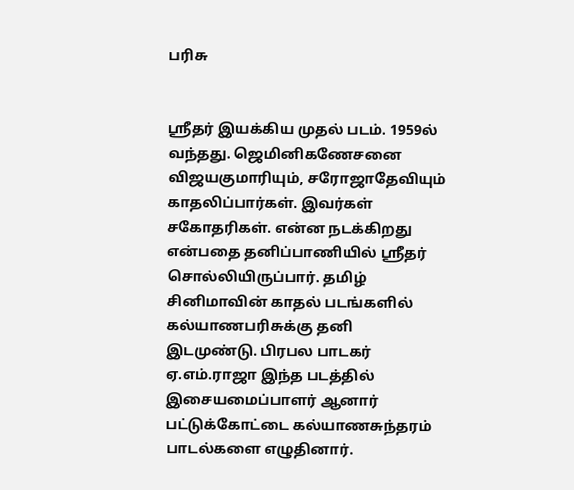பரிசு


ஸ்ரீதர் இயக்கிய முதல் படம். 1959ல் வந்தது. ஜெமினிகணேசனை விஜயகுமாரியும், சரோஜாதேவியும் காதலிப்பார்கள். இவர்கள் சகோதரிகள். என்ன நடக்கிறது என்பதை தனிப்பாணியில் ஸ்ரீதர் சொல்லியிருப்பார். தமிழ் சினிமாவின் காதல் படங்களில் கல்யாணபரிசுக்கு தனி இடமுண்டு. பிரபல பாடகர் ஏ.எம்.ராஜா இந்த படத்தில் இசையமைப்பாளர் ஆனார் பட்டுக்கோட்டை கல்யாணசுந்தரம் பாடல்களை எழுதினார்.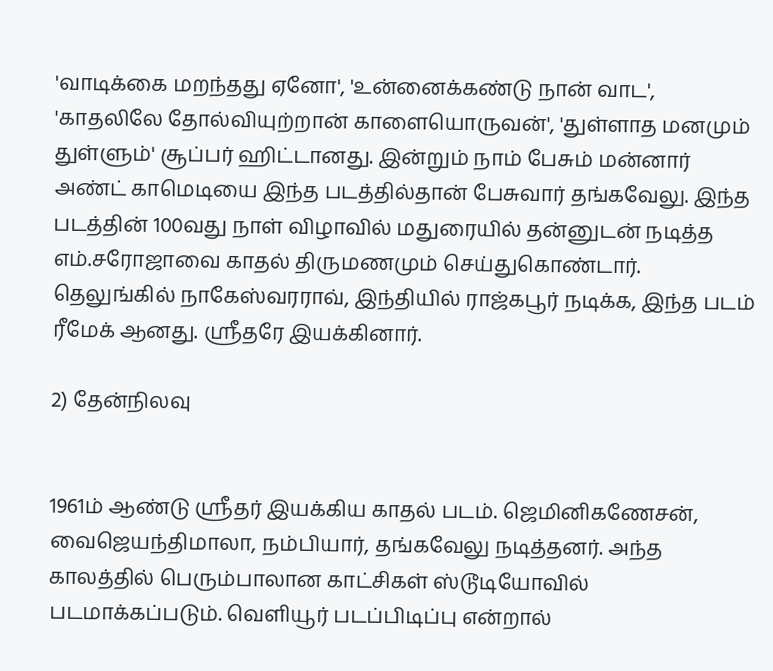'வாடிக்கை மறந்தது ஏனோ', 'உன்னைக்கண்டு நான் வாட', 'காதலிலே தோல்வியுற்றான் காளையொருவன்', 'துள்ளாத மனமும் துள்ளும்' சூப்பர் ஹிட்டானது. இன்றும் நாம் பேசும் மன்னார் அண்ட் காமெடியை இந்த படத்தில்தான் பேசுவார் தங்கவேலு. இந்த படத்தின் 100வது நாள் விழாவில் மதுரையில் தன்னுடன் நடித்த எம்.சரோஜாவை காதல் திருமணமும் செய்துகொண்டார். தெலுங்கில் நாகேஸ்வரராவ், இந்தியில் ராஜ்கபூர் நடிக்க, இந்த படம் ரீமேக் ஆனது. ஸ்ரீதரே இயக்கினார்.

2) தேன்நிலவு


1961ம் ஆண்டு ஸ்ரீதர் இயக்கிய காதல் படம். ஜெமினிகணேசன், வைஜெயந்திமாலா, நம்பியார், தங்கவேலு நடித்தனர். அந்த காலத்தில் பெரும்பாலான காட்சிகள் ஸ்டூடியோவில் படமாக்கப்படும். வெளியூர் படப்பிடிப்பு என்றால்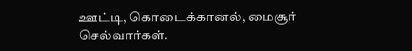ஊட்டி, கொடைக்கானல், மைசூர் செல்வார்கள்.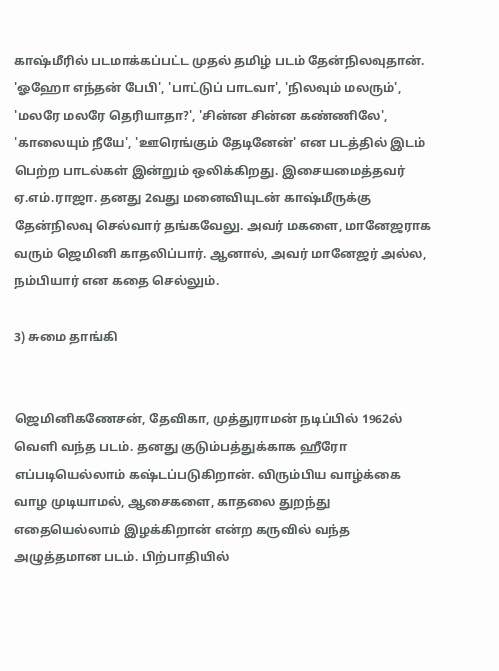காஷ்மீரில் படமாக்கப்பட்ட முதல் தமிழ் படம் தேன்நிலவுதான். 'ஓஹோ எந்தன் பேபி', 'பாட்டுப் பாடவா', 'நிலவும் மலரும்', 'மலரே மலரே தெரியாதா?', 'சின்ன சின்ன கண்ணிலே', 'காலையும் நீயே', 'ஊரெங்கும் தேடினேன்' என படத்தில் இடம் பெற்ற பாடல்கள் இன்றும் ஒலிக்கிறது. இசையமைத்தவர் ஏ.எம்.ராஜா. தனது 2வது மனைவியுடன் காஷ்மீருக்கு தேன்நிலவு செல்வார் தங்கவேலு. அவர் மகளை, மானேஜராக வரும் ஜெமினி காதலிப்பார். ஆனால், அவர் மானேஜர் அல்ல, நம்பியார் என கதை செல்லும்.

3) சுமை தாங்கி


ஜெமினிகணேசன், தேவிகா, முத்துராமன் நடிப்பில் 1962ல் வெளி வந்த படம். தனது குடும்பத்துக்காக ஹீரோ எப்படியெல்லாம் கஷ்டப்படுகிறான். விரும்பிய வாழ்க்கை வாழ முடியாமல், ஆசைகளை, காதலை துறந்து எதையெல்லாம் இழக்கிறான் என்ற கருவில் வந்த அழுத்தமான படம். பிற்பாதியில்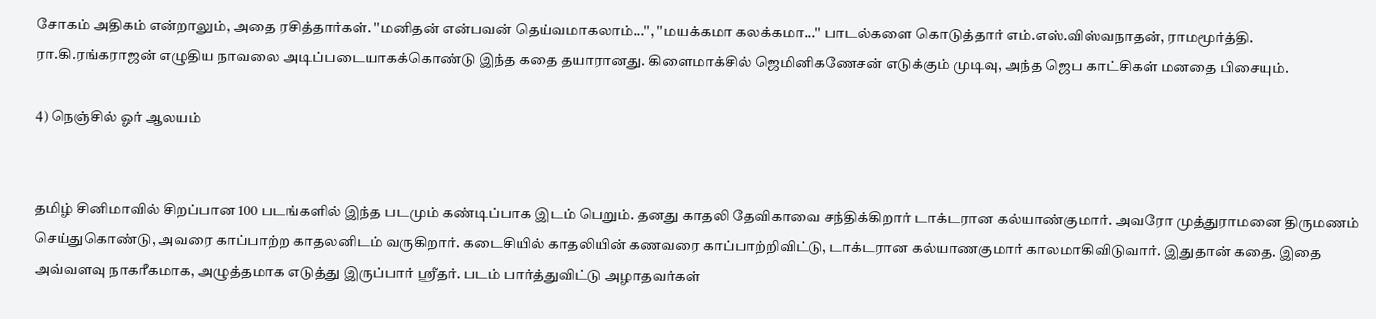சோகம் அதிகம் என்றாலும், அதை ரசித்தார்கள். ''மனிதன் என்பவன் தெய்வமாகலாம்...'', ''மயக்கமா கலக்கமா...'' பாடல்களை கொடுத்தார் எம்.எஸ்.விஸ்வநாதன், ராமமூர்த்தி. ரா.கி.ரங்கராஜன் எழுதிய நாவலை அடிப்படையாகக்கொண்டு இந்த கதை தயாரானது. கிளைமாக்சில் ஜெமினிகணேசன் எடுக்கும் முடிவு, அந்த ஜெப காட்சிகள் மனதை பிசையும்.

4) நெஞ்சில் ஓர் ஆலயம்


தமிழ் சினிமாவில் சிறப்பான 100 படங்களில் இந்த படமும் கண்டிப்பாக இடம் பெறும். தனது காதலி தேவிகாவை சந்திக்கிறார் டாக்டரான கல்யாண்குமார். அவரோ முத்துராமனை திருமணம் செய்துகொண்டு, அவரை காப்பாற்ற காதலனிடம் வருகிறார். கடைசியில் காதலியின் கணவரை காப்பாற்றிவிட்டு, டாக்டரான கல்யாணகுமார் காலமாகிவிடுவார். இதுதான் கதை. இதை அவ்வளவு நாகரீகமாக, அழுத்தமாக எடுத்து இருப்பார் ஸ்ரீதர். படம் பார்த்துவிட்டு அழாதவர்கள்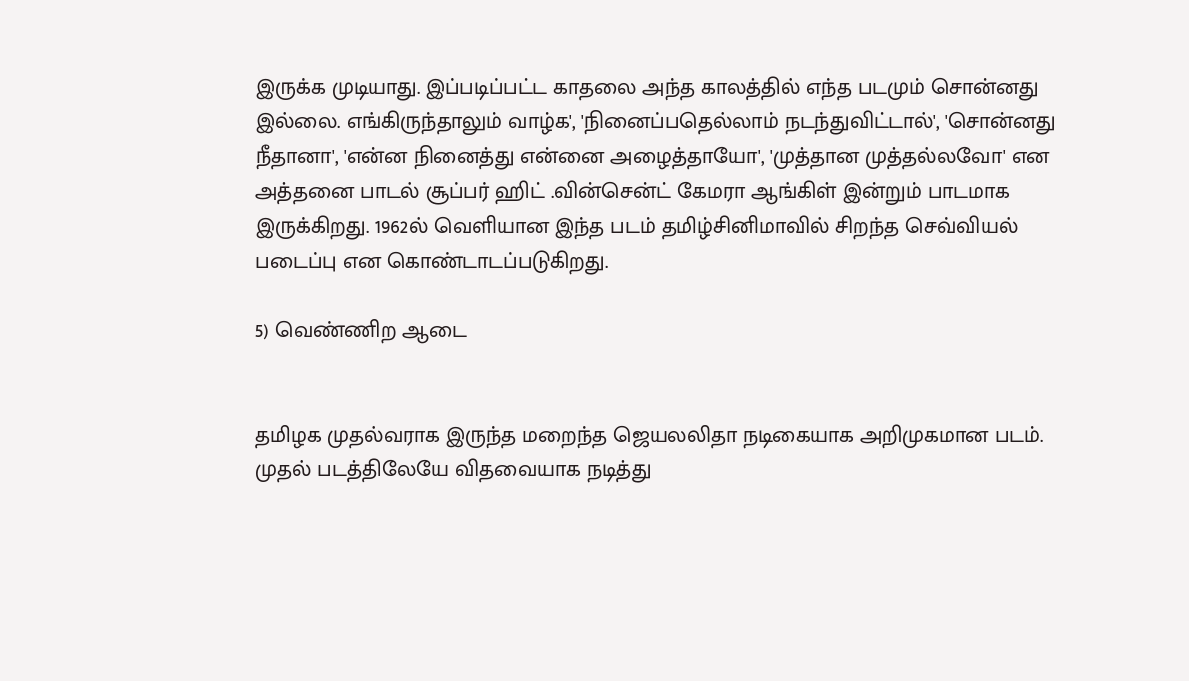இருக்க முடியாது. இப்படிப்பட்ட காதலை அந்த காலத்தில் எந்த படமும் சொன்னது இல்லை. எங்கிருந்தாலும் வாழ்க', 'நினைப்பதெல்லாம் நடந்துவிட்டால்', 'சொன்னது நீதானா', 'என்ன நினைத்து என்னை அழைத்தாயோ', 'முத்தான முத்தல்லவோ' என அத்தனை பாடல் சூப்பர் ஹிட் .வின்சென்ட் கேமரா ஆங்கிள் இன்றும் பாடமாக இருக்கிறது. 1962ல் வெளியான இந்த படம் தமிழ்சினிமாவில் சிறந்த செவ்வியல் படைப்பு என கொண்டாடப்படுகிறது.

5) வெண்ணிற ஆடை


தமிழக முதல்வராக இருந்த மறைந்த ஜெயலலிதா நடிகையாக அறிமுகமான படம். முதல் படத்திலேயே விதவையாக நடித்து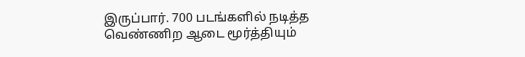இருப்பார். 700 படங்களில் நடித்த வெண்ணிற ஆடை மூர்த்தியும்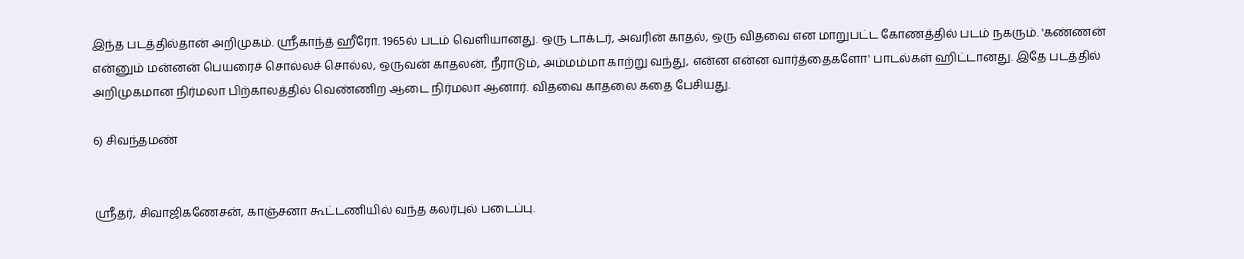இந்த படத்தில்தான் அறிமுகம். ஸ்ரீகாந்த் ஹீரோ. 1965ல் படம் வெளியானது. ஒரு டாக்டர், அவரின் காதல், ஒரு விதவை என மாறுபட்ட கோணத்தில் படம் நகரும். 'கண்ணன் என்னும் மன்னன் பெயரைச் சொல்லச் சொல்ல, ஒருவன் காதலன், நீராடும், அம்மம்மா காற்று வந்து, என்ன என்ன வார்த்தைகளோ' பாடல்கள் ஹிட்டானது. இதே படத்தில் அறிமுகமான நிர்மலா பிற்காலத்தில் வெண்ணிற ஆடை நிர்மலா ஆனார். விதவை காதலை கதை பேசியது.

6) சிவந்தமண்


ஸ்ரீதர், சிவாஜிகணேசன், காஞ்சனா கூட்டணியில் வந்த கலர்புல் படைப்பு.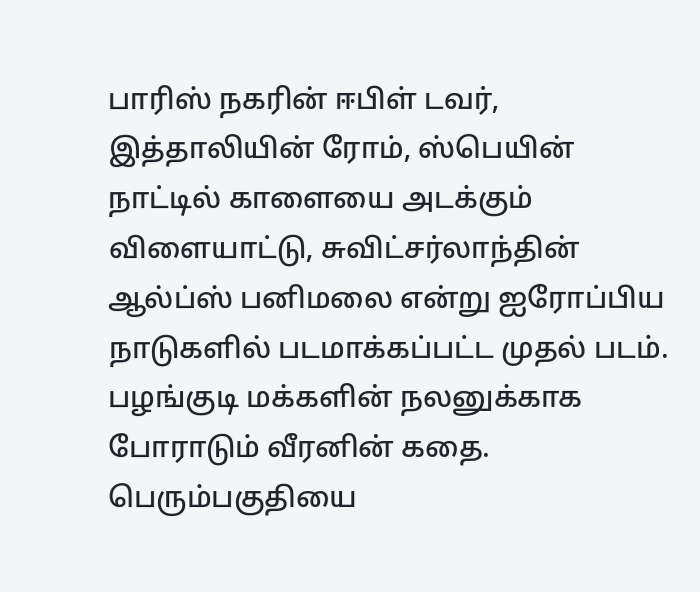பாரிஸ் நகரின் ஈபிள் டவர், இத்தாலியின் ரோம், ஸ்பெயின் நாட்டில் காளையை அடக்கும் விளையாட்டு, சுவிட்சர்லாந்தின் ஆல்ப்ஸ் பனிமலை என்று ஐரோப்பிய நாடுகளில் படமாக்கப்பட்ட முதல் படம். பழங்குடி மக்களின் நலனுக்காக போராடும் வீரனின் கதை. பெரும்பகுதியை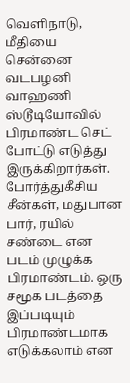வெளிநாடு, மீதியை சென்னை வடபழனி வாஹணி ஸ்டூடியோவில் பிரமாண்ட செட் போட்டு எடுத்து இருக்கிறார்கள். போர்த்துகீசிய சீன்கள், மதுபான பார், ரயில் சண்டை என படம் முழுக்க பிரமாண்டம். ஒரு சமூக படத்தை இப்படியும் பிரமாண்டமாக எடுக்கலாம் என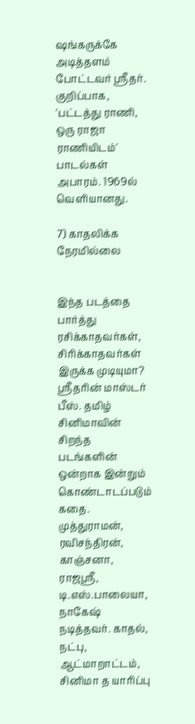ஷங்கருக்கே அடித்தளம் போட்டவர் ஸ்ரீதர். குறிப்பாக, 'பட்டத்து ராணி, ஒரு ராஜா ராணியிடம்' பாடல்கள் அபாரம். 1969ல் வெளியானது.

7) காதலிக்க நேரமில்லை


இந்த படத்தை பார்த்து ரசிக்காதவர்கள், சிரிக்காதவர்கள் இருக்க முடியுமா? ஸ்ரீதரின் மாஸ்டர் பீஸ். தமிழ் சினிமாவின் சிறந்த படங்களின் ஒன்றாக இன்றும் கொண்டாடப்படும் கதை. முத்துராமன், ரவிசந்திரன், காஞ்சனா, ராஜஸ்ரீ, டி.எஸ்.பாலையா, நாகேஷ் நடித்தவர். காதல், நட்பு, ஆட்மாறாட்டம், சினிமா த யாரிப்பு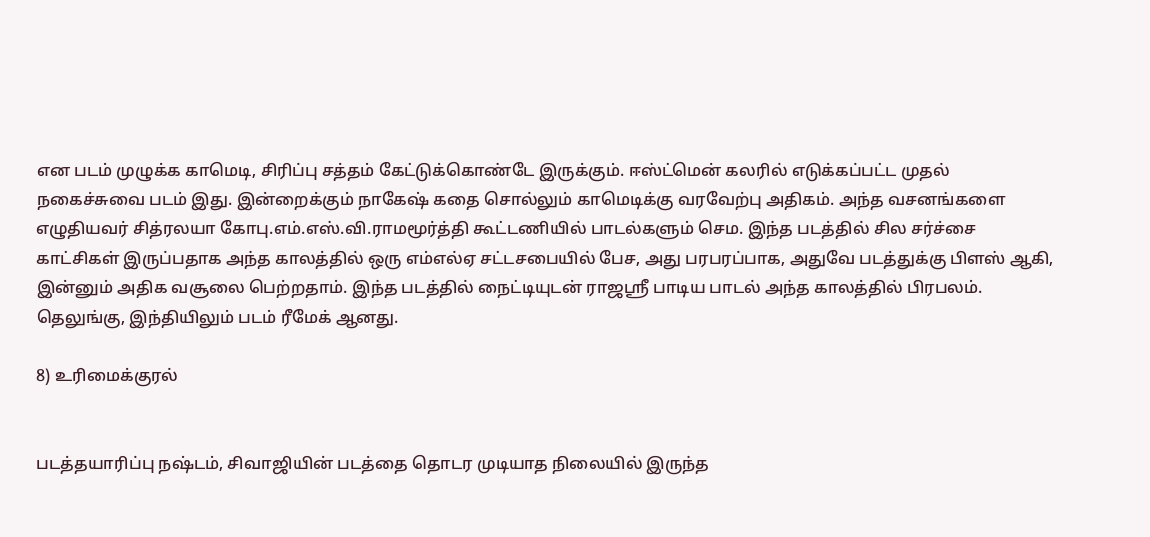என படம் முழுக்க காமெடி, சிரிப்பு சத்தம் கேட்டுக்கொண்டே இருக்கும். ஈஸ்ட்மென் கலரில் எடுக்கப்பட்ட முதல் நகைச்சுவை படம் இது. இன்றைக்கும் நாகேஷ் கதை சொல்லும் காமெடிக்கு வரவேற்பு அதிகம். அந்த வசனங்களை எழுதியவர் சித்ரலயா கோபு.எம்.எஸ்.வி.ராமமூர்த்தி கூட்டணியில் பாடல்களும் செம. இந்த படத்தில் சில சர்ச்சை காட்சிகள் இருப்பதாக அந்த காலத்தில் ஒரு எம்எல்ஏ சட்டசபையில் பேச, அது பரபரப்பாக, அதுவே படத்துக்கு பிளஸ் ஆகி, இன்னும் அதிக வசூலை பெற்றதாம். இந்த படத்தில் நைட்டியுடன் ராஜஸ்ரீ பாடிய பாடல் அந்த காலத்தில் பிரபலம். தெலுங்கு, இந்தியிலும் படம் ரீமேக் ஆனது.

8) உரிமைக்குரல்


படத்தயாரிப்பு நஷ்டம், சிவாஜியின் படத்தை தொடர முடியாத நிலையில் இருந்த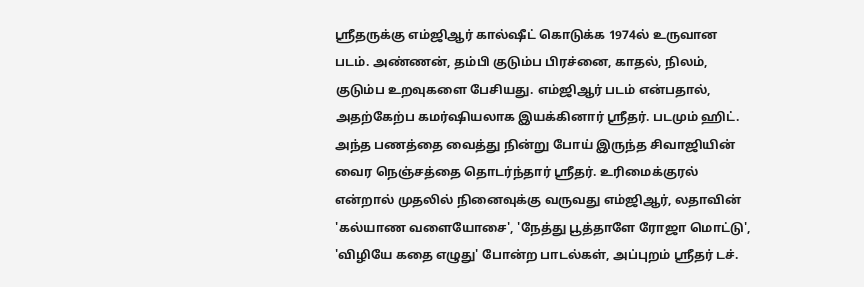ஸ்ரீதருக்கு எம்ஜிஆர் கால்ஷீட் கொடுக்க 1974ல் உருவான படம். அண்ணன், தம்பி குடும்ப பிரச்னை, காதல், நிலம், குடும்ப உறவுகளை பேசியது. எம்ஜிஆர் படம் என்பதால், அதற்கேற்ப கமர்ஷியலாக இயக்கினார் ஸ்ரீதர். படமும் ஹிட். அந்த பணத்தை வைத்து நின்று போய் இருந்த சிவாஜியின் வைர நெஞ்சத்தை தொடர்ந்தார் ஸ்ரீதர். உரிமைக்குரல் என்றால் முதலில் நினைவுக்கு வருவது எம்ஜிஆர், லதாவின் 'கல்யாண வளையோசை', 'நேத்து பூத்தாளே ரோஜா மொட்டு', 'விழியே கதை எழுது' போன்ற பாடல்கள், அப்புறம் ஸ்ரீதர் டச்.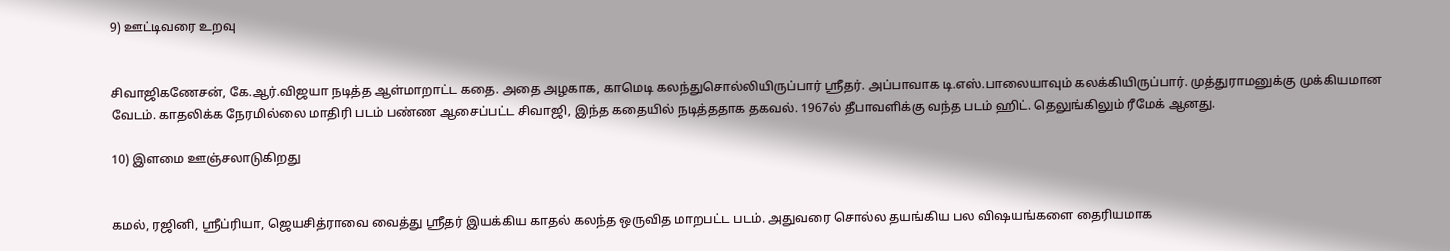9) ஊட்டிவரை உறவு


சிவாஜிகணேசன், கே.ஆர்.விஜயா நடித்த ஆள்மாறாட்ட கதை. அதை அழகாக, காமெடி கலந்துசொல்லியிருப்பார் ஸ்ரீதர். அப்பாவாக டி.எஸ்.பாலையாவும் கலக்கியிருப்பார். முத்துராமனுக்கு முக்கியமான வேடம். காதலிக்க நேரமில்லை மாதிரி படம் பண்ண ஆசைப்பட்ட சிவாஜி, இந்த கதையில் நடித்ததாக தகவல். 1967ல் தீபாவளிக்கு வந்த படம் ஹிட். தெலுங்கிலும் ரீமேக் ஆனது.

10) இளமை ஊஞ்சலாடுகிறது


கமல், ரஜினி, ஸ்ரீப்ரியா, ஜெயசித்ராவை வைத்து ஸ்ரீதர் இயக்கிய காதல் கலந்த ஒருவித மாறபட்ட படம். அதுவரை சொல்ல தயங்கிய பல விஷயங்களை தைரியமாக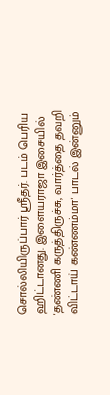சொல்லியிருப்பார் ஸ்ரீதர். படம் பெரிய ஹிட்டானது. இளையராஜா இசையில் 'தண்ணி கருத்திருச்சு, வார்த்தை தவறி விட்டாய் கண்ணம்மா' பாடல் இன்னும்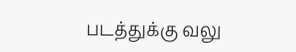படத்துக்கு வலு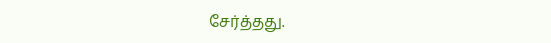சேர்த்தது.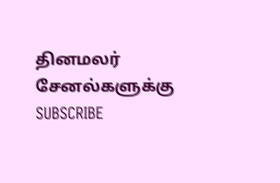தினமலர் சேனல்களுக்கு SUBSCRIBE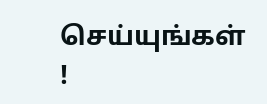செய்யுங்கள் !